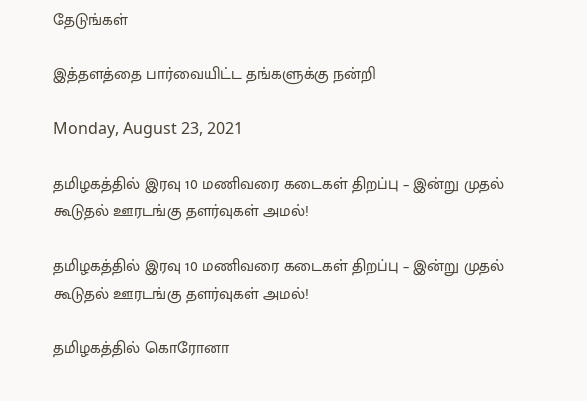தேடுங்கள்

இத்தளத்தை பார்வையிட்ட தங்களுக்கு நன்றி

Monday, August 23, 2021

தமிழகத்தில் இரவு 10 மணிவரை கடைகள் திறப்பு – இன்று முதல் கூடுதல் ஊரடங்கு தளர்வுகள் அமல்!

தமிழகத்தில் இரவு 10 மணிவரை கடைகள் திறப்பு – இன்று முதல் கூடுதல் ஊரடங்கு தளர்வுகள் அமல்!

தமிழகத்தில் கொரோனா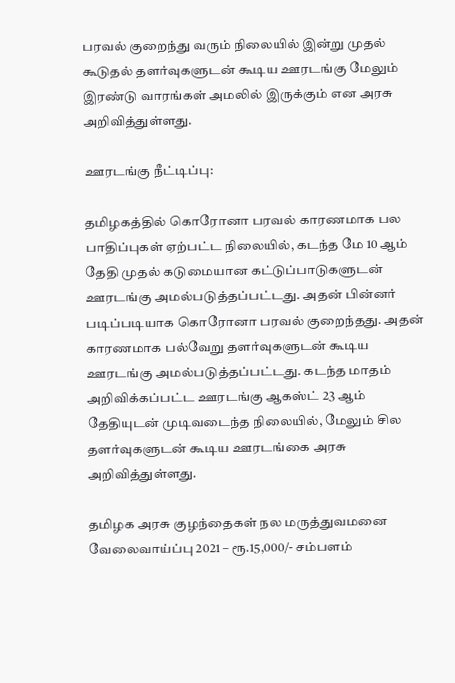பரவல் குறைந்து வரும் நிலையில் இன்று முதல் கூடுதல் தளர்வுகளுடன் கூடிய ஊரடங்கு மேலும் இரண்டு வாரங்கள் அமலில் இருக்கும் என அரசு அறிவித்துள்ளது.

ஊரடங்கு நீட்டிப்பு:

தமிழகத்தில் கொரோனா பரவல் காரணமாக பல பாதிப்புகள் ஏற்பட்ட நிலையில், கடந்த மே 10 ஆம் தேதி முதல் கடுமையான கட்டுப்பாடுகளுடன் ஊரடங்கு அமல்படுத்தப்பட்டது. அதன் பின்னர் படிப்படியாக கொரோனா பரவல் குறைந்தது. அதன் காரணமாக பல்வேறு தளர்வுகளுடன் கூடிய ஊரடங்கு அமல்படுத்தப்பட்டது. கடந்த மாதம் அறிவிக்கப்பட்ட ஊரடங்கு ஆகஸ்ட் 23 ஆம் தேதியுடன் முடிவடைந்த நிலையில், மேலும் சில தளர்வுகளுடன் கூடிய ஊரடங்கை அரசு அறிவித்துள்ளது.

தமிழக அரசு குழந்தைகள்‌ நல மருத்துவமனை வேலைவாய்ப்பு 2021 – ரூ.15,000/- சம்பளம்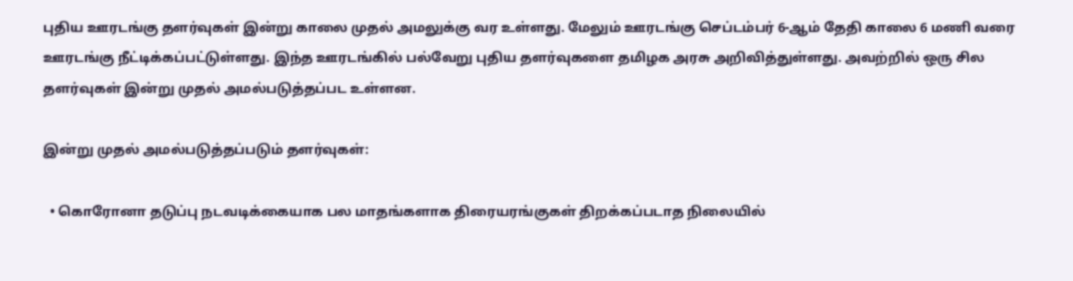புதிய ஊரடங்கு தளர்வுகள் இன்று காலை முதல் அமலுக்கு வர உள்ளது. மேலும் ஊரடங்கு செப்டம்பர் 6-ஆம் தேதி காலை 6 மணி வரை ஊரடங்கு நீட்டிக்கப்பட்டுள்ளது. இந்த ஊரடங்கில் பல்வேறு புதிய தளர்வுகளை தமிழக அரசு அறிவித்துள்ளது. அவற்றில் ஒரு சில தளர்வுகள் இன்று முதல் அமல்படுத்தப்பட உள்ளன.

இன்று முதல் அமல்படுத்தப்படும் தளர்வுகள்:

  • கொரோனா தடுப்பு நடவடிக்கையாக பல மாதங்களாக திரையரங்குகள் திறக்கப்படாத நிலையில்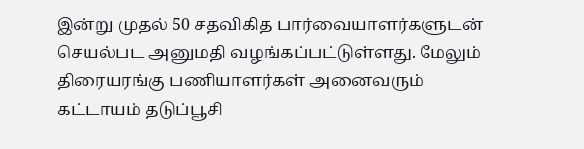இன்று முதல் 50 சதவிகித பார்வையாளர்களுடன் செயல்பட அனுமதி வழங்கப்பட்டுள்ளது. மேலும் திரையரங்கு பணியாளர்கள் அனைவரும் கட்டாயம் தடுப்பூசி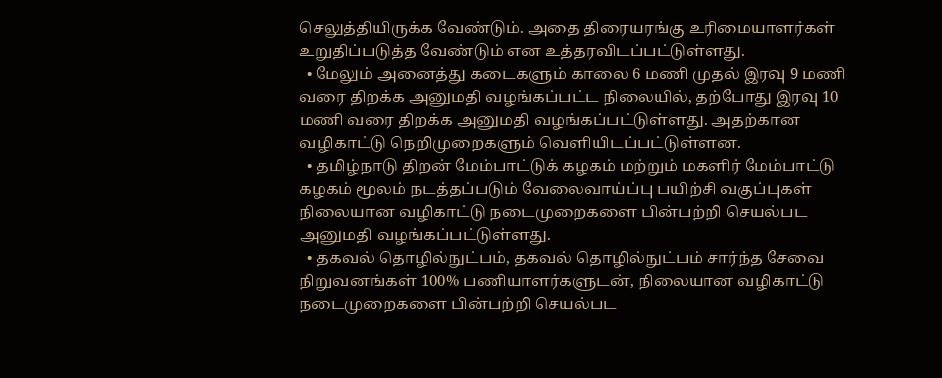செலுத்தியிருக்க வேண்டும். அதை திரையரங்கு உரிமையாளர்கள் உறுதிப்படுத்த வேண்டும் என உத்தரவிடப்பட்டுள்ளது.
  • மேலும் அனைத்து கடைகளும் காலை 6 மணி முதல் இரவு 9 மணி வரை திறக்க அனுமதி வழங்கப்பட்ட நிலையில், தற்போது இரவு 10 மணி வரை திறக்க அனுமதி வழங்கப்பட்டுள்ளது. அதற்கான வழிகாட்டு நெறிமுறைகளும் வெளியிடப்பட்டுள்ளன.
  • தமிழ்நாடு திறன் மேம்பாட்டுக் கழகம் மற்றும் மகளிர் மேம்பாட்டு கழகம் மூலம் நடத்தப்படும் வேலைவாய்ப்பு பயிற்சி வகுப்புகள் நிலையான வழிகாட்டு நடைமுறைகளை பின்பற்றி செயல்பட அனுமதி வழங்கப்பட்டுள்ளது.
  • தகவல் தொழில்நுட்பம், தகவல் தொழில்நுட்பம் சார்ந்த சேவை நிறுவனங்கள் 100% பணியாளர்களுடன், நிலையான வழிகாட்டு நடைமுறைகளை பின்பற்றி செயல்பட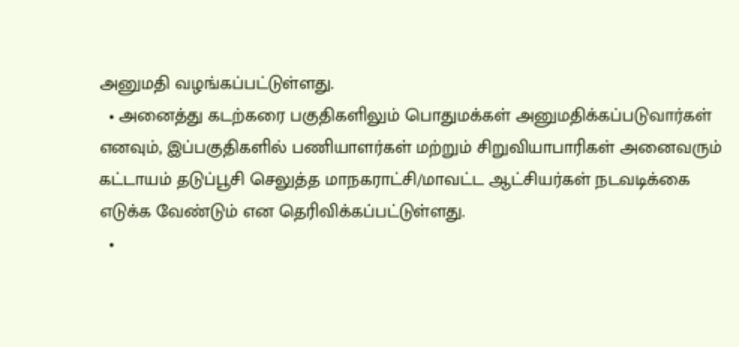அனுமதி வழங்கப்பட்டுள்ளது.
  • அனைத்து கடற்கரை பகுதிகளிலும் பொதுமக்கள் அனுமதிக்கப்படுவார்கள் எனவும், இப்பகுதிகளில் பணியாளர்கள் மற்றும் சிறுவியாபாரிகள் அனைவரும் கட்டாயம் தடுப்பூசி செலுத்த மாநகராட்சி/மாவட்ட ஆட்சியர்கள் நடவடிக்கை எடுக்க வேண்டும் என தெரிவிக்கப்பட்டுள்ளது.
  •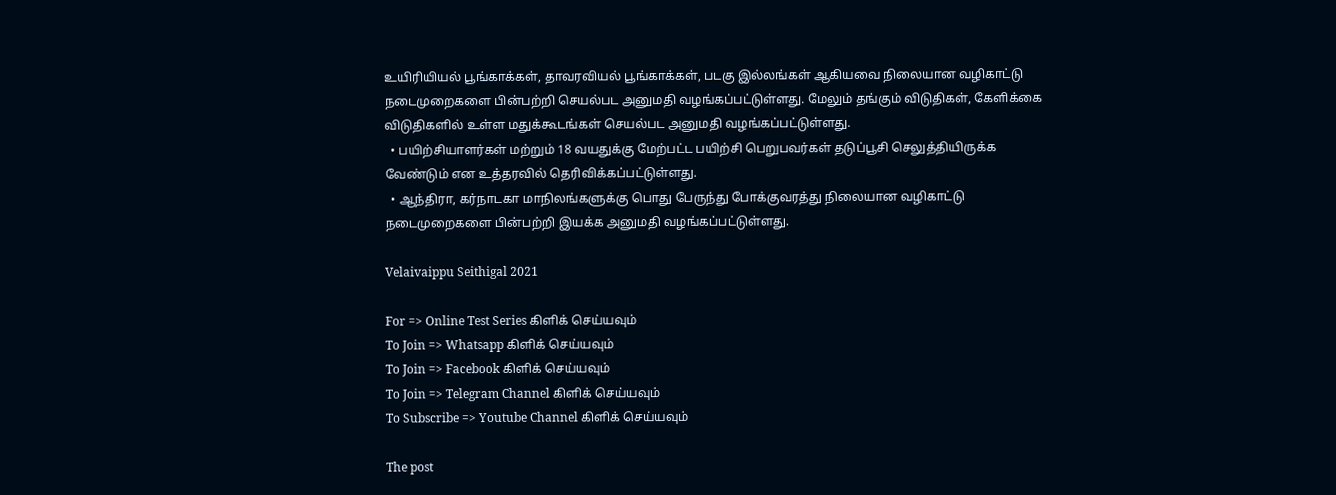உயிரியியல் பூங்காக்கள், தாவரவியல் பூங்காக்கள், படகு இல்லங்கள் ஆகியவை நிலையான வழிகாட்டு நடைமுறைகளை பின்பற்றி செயல்பட அனுமதி வழங்கப்பட்டுள்ளது. மேலும் தங்கும் விடுதிகள், கேளிக்கை விடுதிகளில் உள்ள மதுக்கூடங்கள் செயல்பட அனுமதி வழங்கப்பட்டுள்ளது.
  • பயிற்சியாளர்கள் மற்றும் 18 வயதுக்கு மேற்பட்ட பயிற்சி பெறுபவர்கள் தடுப்பூசி செலுத்தியிருக்க வேண்டும் என உத்தரவில் தெரிவிக்கப்பட்டுள்ளது.
  • ஆந்திரா, கர்நாடகா மாநிலங்களுக்கு பொது பேருந்து போக்குவரத்து நிலையான வழிகாட்டு நடைமுறைகளை பின்பற்றி இயக்க அனுமதி வழங்கப்பட்டுள்ளது.

Velaivaippu Seithigal 2021

For => Online Test Series கிளிக் செய்யவும்
To Join => Whatsapp கிளிக் செய்யவும்
To Join => Facebook கிளிக் செய்யவும்
To Join => Telegram Channel கிளிக் செய்யவும்
To Subscribe => Youtube Channel கிளிக் செய்யவும்

The post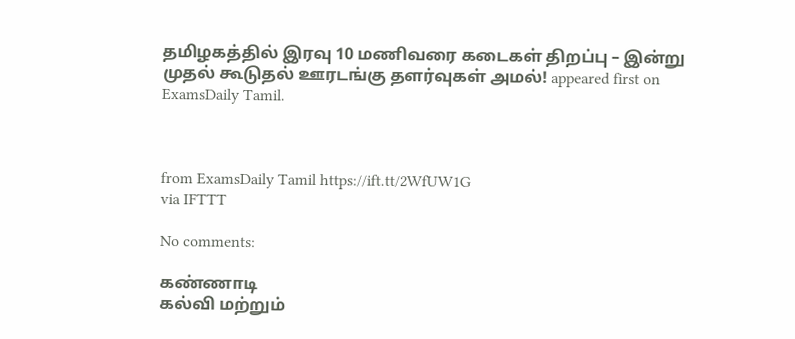தமிழகத்தில் இரவு 10 மணிவரை கடைகள் திறப்பு – இன்று முதல் கூடுதல் ஊரடங்கு தளர்வுகள் அமல்! appeared first on ExamsDaily Tamil.



from ExamsDaily Tamil https://ift.tt/2WfUW1G
via IFTTT

No comments:

கண்ணாடி
கல்வி மற்றும்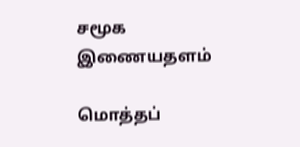சமூக இணையதளம்

மொத்தப்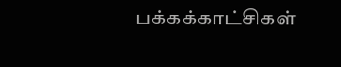பக்கக்காட்சிகள்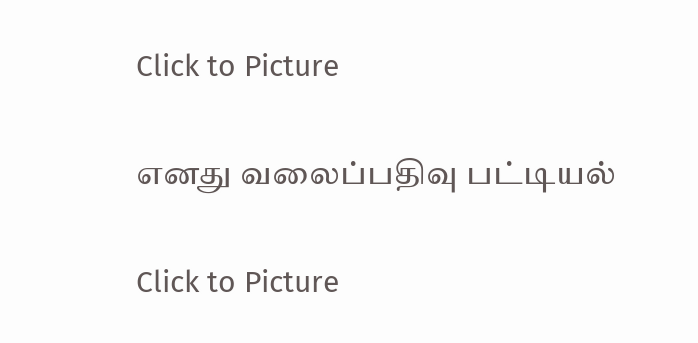Click to Picture

எனது வலைப்பதிவு பட்டியல்

Click to Picture